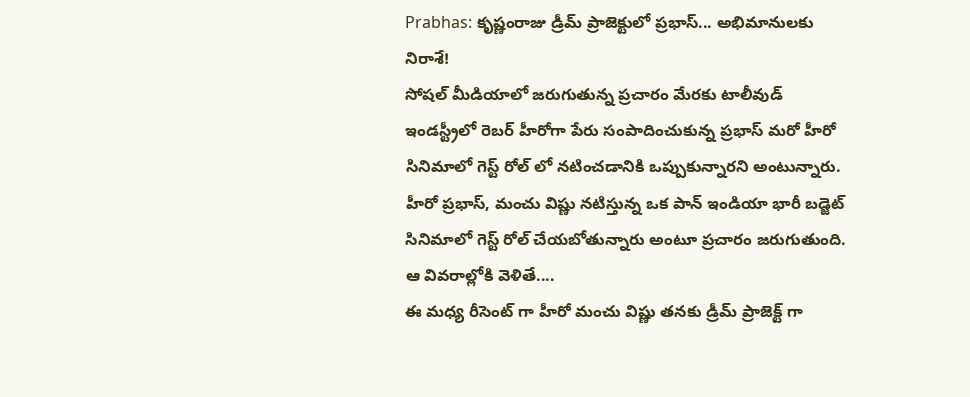Prabhas: కృష్ణంరాజు డ్రీమ్ ప్రాజెక్టులో ప్రభాస్... అభిమానులకు నిరాశే!
సోషల్ మీడియాలో జరుగుతున్న ప్రచారం మేరకు టాలీవుడ్ ఇండస్ట్రీలో రెబర్ హీరోగా పేరు సంపాదించుకున్న ప్రభాస్ మరో హీరో సినిమాలో గెస్ట్ రోల్ లో నటించడానికి ఒప్పుకున్నారని అంటున్నారు. హీరో ప్రభాస్, మంచు విష్ణు నటిస్తున్న ఒక పాన్ ఇండియా భారీ బడ్జెట్ సినిమాలో గెస్ట్ రోల్ చేయబోతున్నారు అంటూ ప్రచారం జరుగుతుంది. ఆ వివరాల్లోకి వెళితే....
ఈ మధ్య రీసెంట్ గా హీరో మంచు విష్ణు తనకు డ్రీమ్ ప్రాజెక్ట్ గా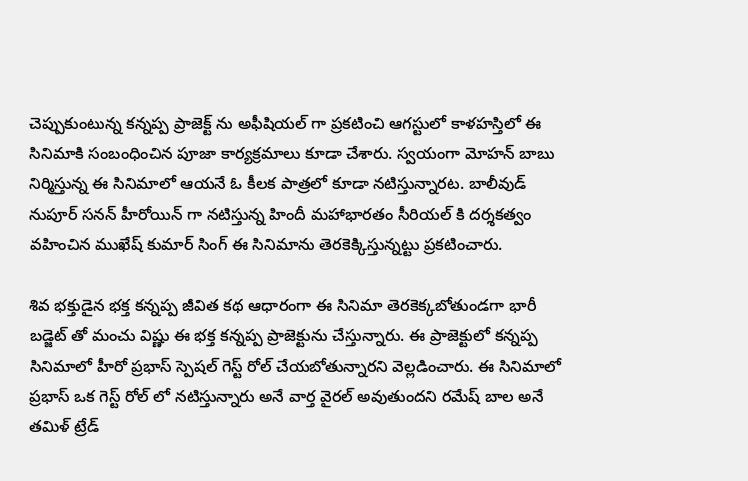చెప్పుకుంటున్న కన్నప్ప ప్రాజెక్ట్ ను అఫీషియల్ గా ప్రకటించి ఆగస్టులో కాళహస్తిలో ఈ సినిమాకి సంబంధించిన పూజా కార్యక్రమాలు కూడా చేశారు. స్వయంగా మోహన్ బాబు నిర్మిస్తున్న ఈ సినిమాలో ఆయనే ఓ కీలక పాత్రలో కూడా నటిస్తున్నారట. బాలీవుడ్ నుపూర్ సనన్ హీరోయిన్ గా నటిస్తున్న హిందీ మహాభారతం సీరియల్ కి దర్శకత్వం వహించిన ముఖేష్ కుమార్ సింగ్ ఈ సినిమాను తెరకెక్కిస్తున్నట్టు ప్రకటించారు.

శివ భక్తుడైన భక్త కన్నప్ప జీవిత కథ ఆధారంగా ఈ సినిమా తెరకెక్కబోతుండగా భారీ బడ్జెట్ తో మంచు విష్ణు ఈ భక్త కన్నప్ప ప్రాజెక్టును చేస్తున్నారు. ఈ ప్రాజెక్టులో కన్నప్ప సినిమాలో హీరో ప్రభాస్ స్పెషల్ గెస్ట్ రోల్ చేయబోతున్నారని వెల్లడించారు. ఈ సినిమాలో ప్రభాస్ ఒక గెస్ట్ రోల్ లో నటిస్తున్నారు అనే వార్త వైరల్ అవుతుందని రమేష్ బాల అనే తమిళ్ ట్రేడ్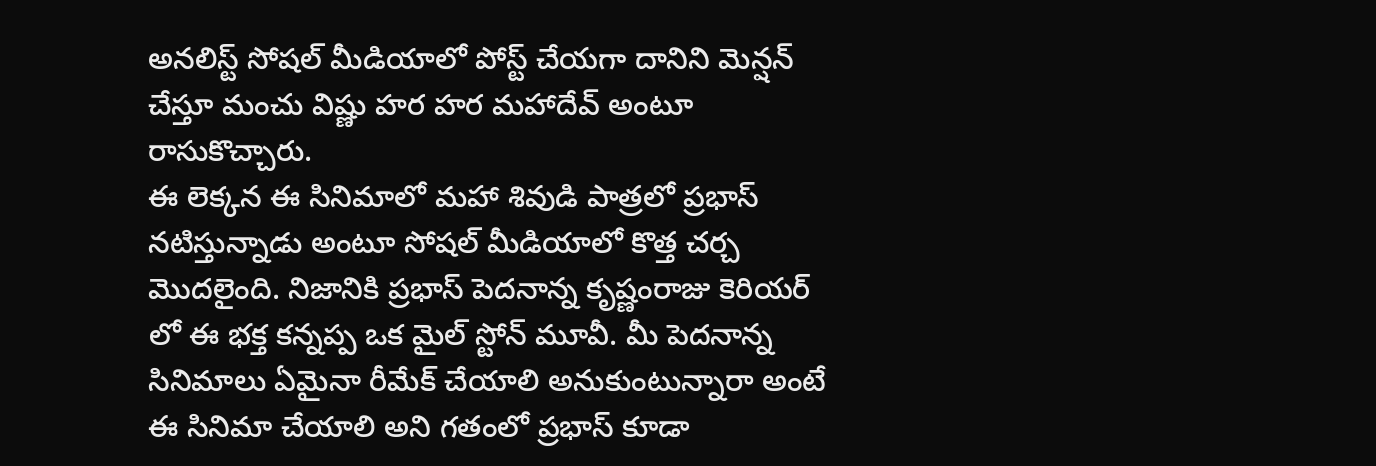అనలిస్ట్ సోషల్ మీడియాలో పోస్ట్ చేయగా దానిని మెన్షన్ చేస్తూ మంచు విష్ణు హర హర మహాదేవ్ అంటూ రాసుకొచ్చారు.
ఈ లెక్కన ఈ సినిమాలో మహా శివుడి పాత్రలో ప్రభాస్ నటిస్తున్నాడు అంటూ సోషల్ మీడియాలో కొత్త చర్చ మొదలైంది. నిజానికి ప్రభాస్ పెదనాన్న కృష్ణంరాజు కెరియర్ లో ఈ భక్త కన్నప్ప ఒక మైల్ స్టోన్ మూవీ. మీ పెదనాన్న సినిమాలు ఏమైనా రీమేక్ చేయాలి అనుకుంటున్నారా అంటే ఈ సినిమా చేయాలి అని గతంలో ప్రభాస్ కూడా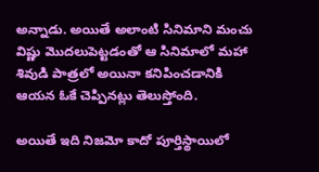అన్నాడు. అయితే అలాంటి సినిమాని మంచు విష్ణు మొదలుపెట్టడంతో ఆ సినిమాలో మహా శివుడి పాత్రలో అయినా కనిపించడానికి ఆయన ఓకే చెప్పినట్లు తెలుస్తోంది.

అయితే ఇది నిజమో కాదో పూర్తిస్థాయిలో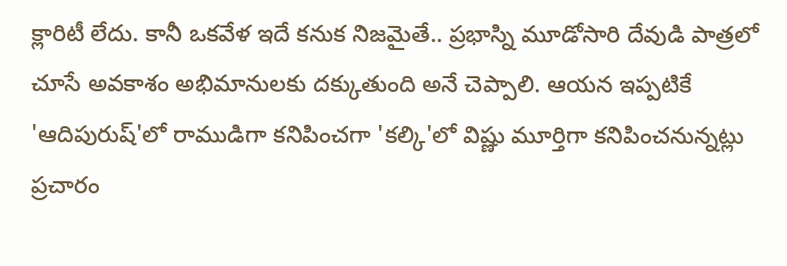క్లారిటీ లేదు. కానీ ఒకవేళ ఇదే కనుక నిజమైతే.. ప్రభాస్ని మూడోసారి దేవుడి పాత్రలో చూసే అవకాశం అభిమానులకు దక్కుతుంది అనే చెప్పాలి. ఆయన ఇప్పటికే 'ఆదిపురుష్'లో రాముడిగా కనిపించగా 'కల్కి'లో విష్ణు మూర్తిగా కనిపించనున్నట్లు ప్రచారం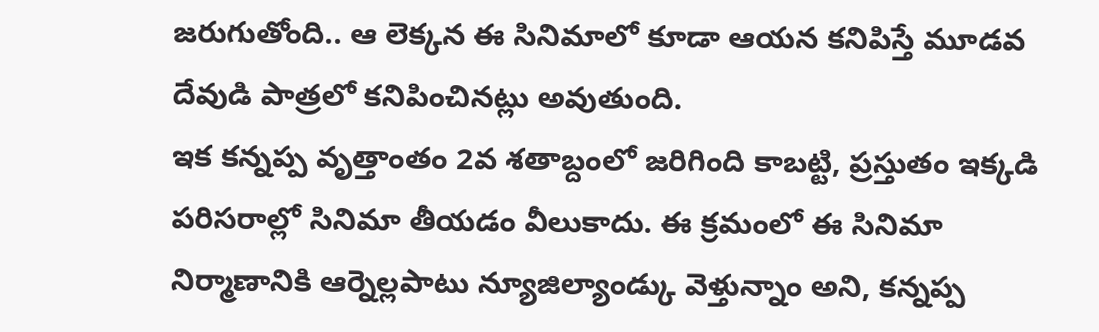జరుగుతోంది.. ఆ లెక్కన ఈ సినిమాలో కూడా ఆయన కనిపిస్తే మూడవ దేవుడి పాత్రలో కనిపించినట్లు అవుతుంది.
ఇక కన్నప్ప వృత్తాంతం 2వ శతాబ్దంలో జరిగింది కాబట్టి, ప్రస్తుతం ఇక్కడి పరిసరాల్లో సినిమా తీయడం వీలుకాదు. ఈ క్రమంలో ఈ సినిమా నిర్మాణానికి ఆర్నెల్లపాటు న్యూజిల్యాండ్కు వెళ్తున్నాం అని, కన్నప్ప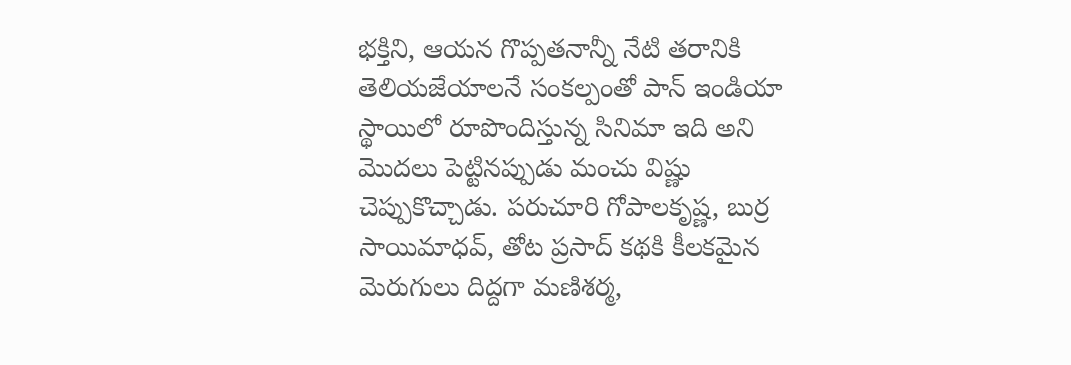భక్తిని, ఆయన గొప్పతనాన్నీ నేటి తరానికి తెలియజేయాలనే సంకల్పంతో పాన్ ఇండియా స్థాయిలో రూపొందిస్తున్న సినిమా ఇది అని మొదలు పెట్టినప్పుడు మంచు విష్ణు చెప్పుకొచ్చాడు. పరుచూరి గోపాలకృష్ణ, బుర్ర సాయిమాధవ్, తోట ప్రసాద్ కథకి కీలకమైన మెరుగులు దిద్దగా మణిశర్మ,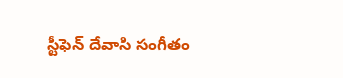స్టీఫెన్ దేవాసి సంగీతం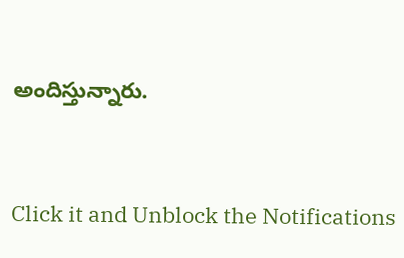అందిస్తున్నారు.


Click it and Unblock the Notifications